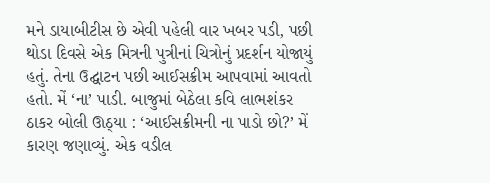મને ડાયાબીટીસ છે એવી પહેલી વાર ખબર પડી, પછી થોડા દિવસે એક મિત્રની પુત્રીનાં ચિત્રોનું પ્રદર્શન યોજાયું હતું. તેના ઉદ્ઘાટન પછી આઈસક્રીમ આપવામાં આવતો હતો. મેં ‘ના’ પાડી. બાજુમાં બેઠેલા કવિ લાભશંકર ઠાકર બોલી ઊઠ્યા : ‘આઈસક્રીમની ના પાડો છો?’ મેં કારણ જણાવ્યું. એક વડીલ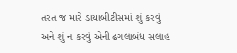તરત જ મારે ડાયાબીટીસમાં શું કરવું અને શું ન કરવું એની ઢગલાબંધ સલાહ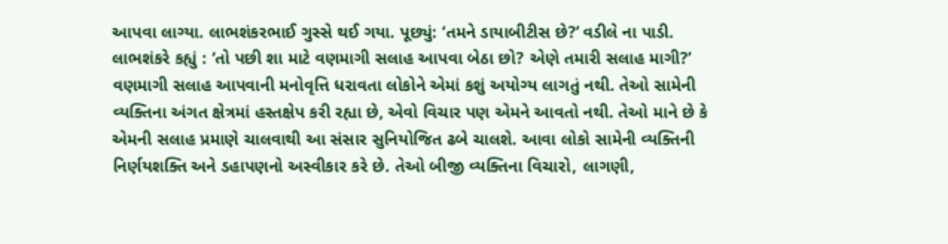આપવા લાગ્યા. લાભશંકરભાઈ ગુસ્સે થઈ ગયા. પૂછ્યું: ‘તમને ડાયાબીટીસ છે?’ વડીલે ના પાડી. લાભશંકરે કહ્યું : ‘તો પછી શા માટે વણમાગી સલાહ આપવા બેઠા છો? એણે તમારી સલાહ માગી?’
વણમાગી સલાહ આપવાની મનોવૃત્તિ ધરાવતા લોકોને એમાં કશું અયોગ્ય લાગતું નથી. તેઓ સામેની વ્યક્તિના અંગત ક્ષેત્રમાં હસ્તક્ષેપ કરી રહ્યા છે, એવો વિચાર પણ એમને આવતો નથી. તેઓ માને છે કે એમની સલાહ પ્રમાણે ચાલવાથી આ સંસાર સુનિયોજિત ઢબે ચાલશે. આવા લોકો સામેની વ્યક્તિની નિર્ણયશક્તિ અને ડહાપણનો અસ્વીકાર કરે છે. તેઓ બીજી વ્યક્તિના વિચારો, લાગણી,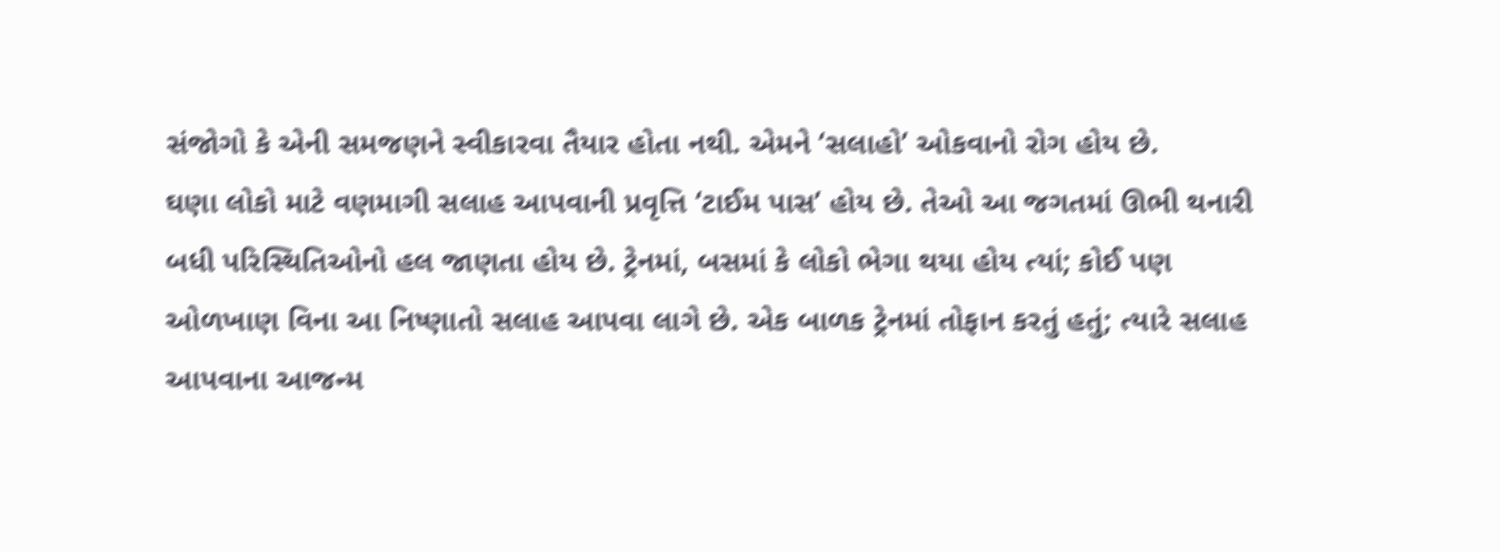સંજોગો કે એની સમજણને સ્વીકારવા તૈયાર હોતા નથી. એમને ‘સલાહો’ ઓકવાનો રોગ હોય છે.
ઘણા લોકો માટે વણમાગી સલાહ આપવાની પ્રવૃત્તિ ‘ટાઈમ પાસ’ હોય છે. તેઓ આ જગતમાં ઊભી થનારી બધી પરિસ્થિતિઓનો હલ જાણતા હોય છે. ટ્રેનમાં, બસમાં કે લોકો ભેગા થયા હોય ત્યાં; કોઈ પણ ઓળખાણ વિના આ નિષ્ણાતો સલાહ આપવા લાગે છે. એક બાળક ટ્રેનમાં તોફાન કરતું હતું; ત્યારે સલાહ આપવાના આજન્મ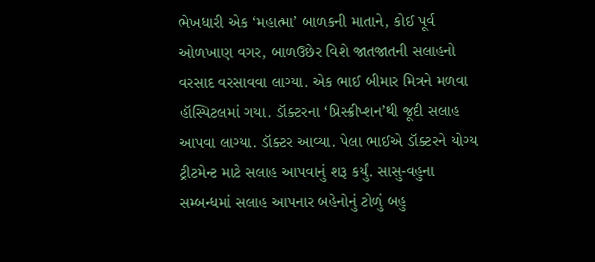ભેખધારી એક ‘મહાત્મા’ બાળકની માતાને, કોઈ પૂર્વ ઓળખાણ વગર, બાળઉછેર વિશે જાતજાતની સલાહનો વરસાદ વરસાવવા લાગ્યા. એક ભાઈ બીમાર મિત્રને મળવા હૉસ્પિટલમાં ગયા. ડૉક્ટરના ‘પ્રિસ્ક્રીપ્શન’થી જૂદી સલાહ આપવા લાગ્યા. ડૉક્ટર આવ્યા. પેલા ભાઈએ ડૉક્ટરને યોગ્ય ટ્રીટમેન્ટ માટે સલાહ આપવાનું શરૂ કર્યું. સાસુ-વહુના સમ્બન્ધમાં સલાહ આપનાર બહેનોનું ટોળું બહુ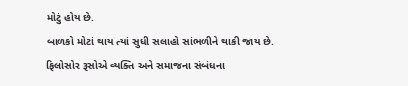મોટું હોય છે.
બાળકો મોટાં થાય ત્યાં સુધી સલાહો સાંભળીને થાકી જાય છે. ફિલોસોર રૂસોએ વ્યક્તિ અને સમાજના સંબંધના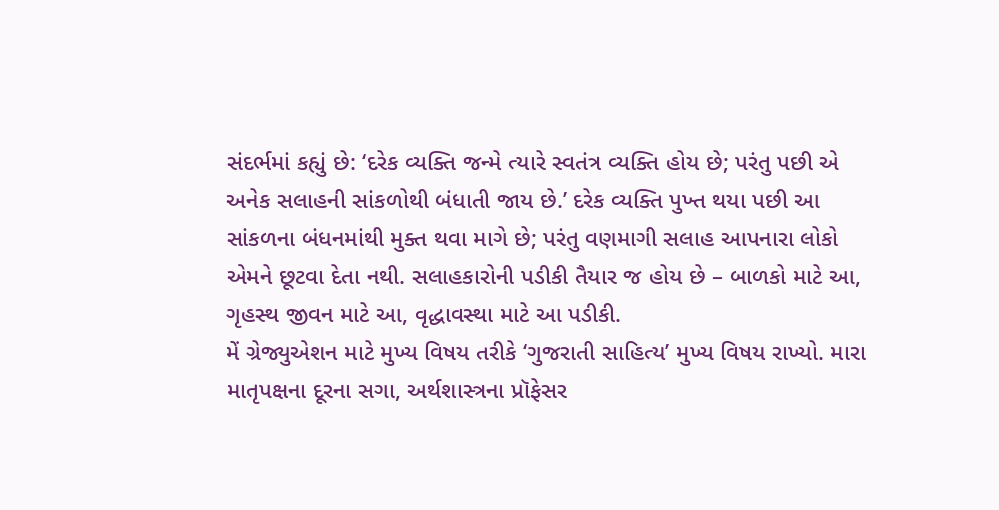સંદર્ભમાં કહ્યું છે: ‘દરેક વ્યક્તિ જન્મે ત્યારે સ્વતંત્ર વ્યક્તિ હોય છે; પરંતુ પછી એ અનેક સલાહની સાંકળોથી બંધાતી જાય છે.’ દરેક વ્યક્તિ પુખ્ત થયા પછી આ સાંકળના બંધનમાંથી મુક્ત થવા માગે છે; પરંતુ વણમાગી સલાહ આપનારા લોકો એમને છૂટવા દેતા નથી. સલાહકારોની પડીકી તૈયાર જ હોય છે – બાળકો માટે આ, ગૃહસ્થ જીવન માટે આ, વૃદ્ધાવસ્થા માટે આ પડીકી.
મેં ગ્રેજ્યુએશન માટે મુખ્ય વિષય તરીકે ‘ગુજરાતી સાહિત્ય’ મુખ્ય વિષય રાખ્યો. મારા માતૃપક્ષના દૂરના સગા, અર્થશાસ્ત્રના પ્રૉફેસર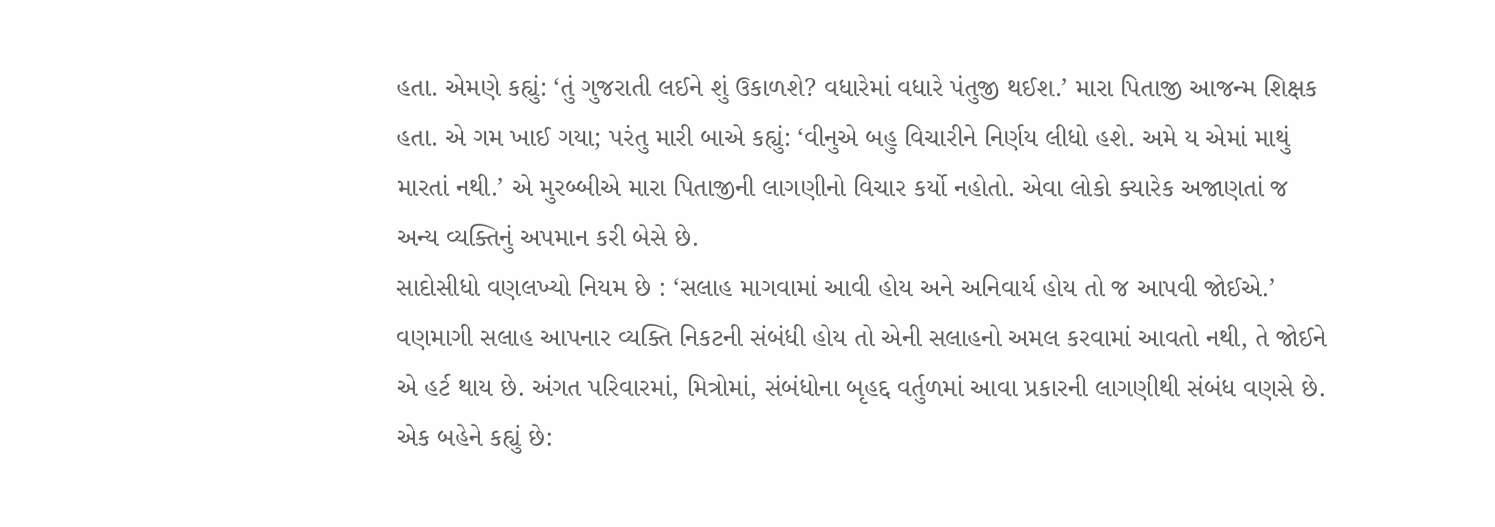હતા. એમણે કહ્યું: ‘તું ગુજરાતી લઈને શું ઉકાળશે? વધારેમાં વધારે પંતુજી થઈશ.’ મારા પિતાજી આજન્મ શિક્ષક હતા. એ ગમ ખાઈ ગયા; પરંતુ મારી બાએ કહ્યું: ‘વીનુએ બહુ વિચારીને નિર્ણય લીધો હશે. અમે ય એમાં માથું મારતાં નથી.’ એ મુરબ્બીએ મારા પિતાજીની લાગણીનો વિચાર કર્યો નહોતો. એવા લોકો ક્યારેક અજાણતાં જ અન્ય વ્યક્તિનું અપમાન કરી બેસે છે.
સાદોસીધો વણલખ્યો નિયમ છે : ‘સલાહ માગવામાં આવી હોય અને અનિવાર્ય હોય તો જ આપવી જોઈએ.’ વણમાગી સલાહ આપનાર વ્યક્તિ નિકટની સંબંધી હોય તો એની સલાહનો અમલ કરવામાં આવતો નથી, તે જોઈને એ હર્ટ થાય છે. અંગત પરિવારમાં, મિત્રોમાં, સંબંધોના બૃહદ્દ વર્તુળમાં આવા પ્રકારની લાગણીથી સંબંધ વણસે છે. એક બહેને કહ્યું છે: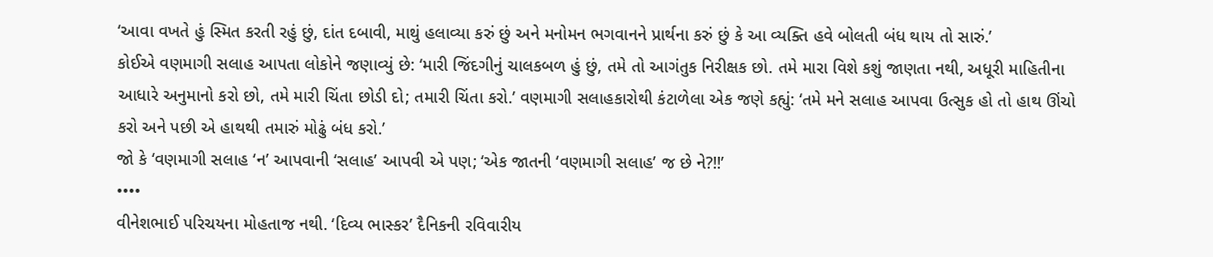‘આવા વખતે હું સ્મિત કરતી રહું છું, દાંત દબાવી, માથું હલાવ્યા કરું છું અને મનોમન ભગવાનને પ્રાર્થના કરું છું કે આ વ્યક્તિ હવે બોલતી બંધ થાય તો સારું.’
કોઈએ વણમાગી સલાહ આપતા લોકોને જણાવ્યું છે: ‘મારી જિંદગીનું ચાલકબળ હું છું, તમે તો આગંતુક નિરીક્ષક છો. તમે મારા વિશે કશું જાણતા નથી, અધૂરી માહિતીના આધારે અનુમાનો કરો છો, તમે મારી ચિંતા છોડી દો; તમારી ચિંતા કરો.’ વણમાગી સલાહકારોથી કંટાળેલા એક જણે કહ્યું: ‘તમે મને સલાહ આપવા ઉત્સુક હો તો હાથ ઊંચો કરો અને પછી એ હાથથી તમારું મોઢું બંધ કરો.’
જો કે ‘વણમાગી સલાહ ‘ન’ આપવાની ‘સલાહ’ આપવી એ પણ; ‘એક જાતની ‘વણમાગી સલાહ’ જ છે ને?!!’
••••
વીનેશભાઈ પરિચયના મોહતાજ નથી. ‘દિવ્ય ભાસ્કર’ દૈનિકની રવિવારીય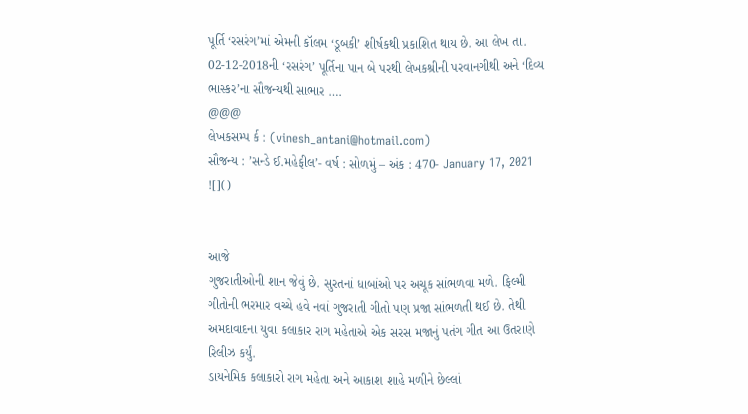પૂર્તિ ‘રસરંગ’માં એમની કૉલમ ‘ડૂબકી’ શીર્ષકથી પ્રકાશિત થાય છે. આ લેખ તા. 02-12-2018ની ‘રસરંગ’ પૂર્તિના પાન બે પરથી લેખકશ્રીની પરવાનગીથી અને ‘દિવ્ય ભાસ્કર’ના સૌજન્યથી સાભાર ….
@@@
લેખકસમ્પ ર્ક : (vinesh_antani@hotmail.com)
સૌજન્ય : ’સન્ડે ઈ.મહેફીલ’- વર્ષ : સોળમું – અંક : 470- January 17, 2021
![]()


આજે
ગુજરાતીઓની શાન જેવું છે. સુરતનાં ધાબાંઓ પર અચૂક સાંભળવા મળે. ફિલ્મી ગીતોની ભરમાર વચ્ચે હવે નવાં ગુજરાતી ગીતો પણ પ્રજા સાંભળતી થઈ છે. તેથી અમદાવાદના યુવા કલાકાર રાગ મહેતાએ એક સરસ મજાનું પતંગ ગીત આ ઉતરાણે રિલીઝ કર્યું.
ડાયનેમિક કલાકારો રાગ મહેતા અને આકાશ શાહે મળીને છેલ્લાં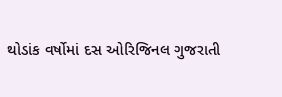થોડાંક વર્ષોમાં દસ ઓરિજિનલ ગુજરાતી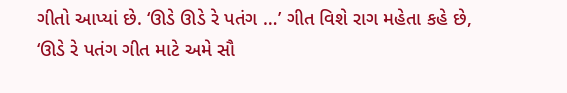ગીતો આપ્યાં છે. ‘ઊડે ઊડે રે પતંગ …’ ગીત વિશે રાગ મહેતા કહે છે, ‘ઊડે રે પતંગ ગીત માટે અમે સૌ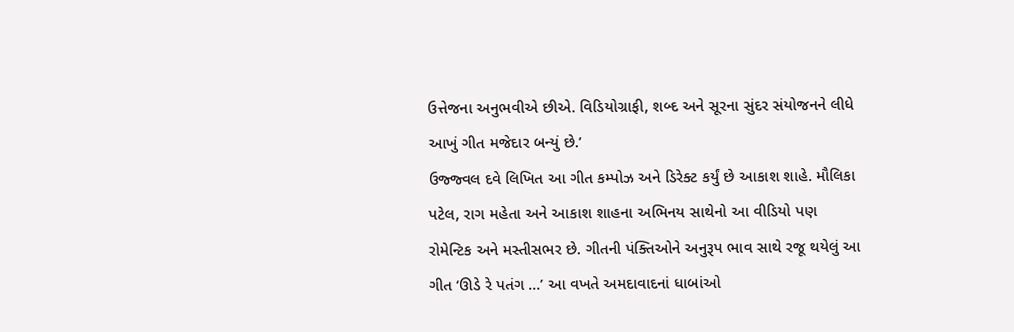ઉત્તેજના અનુભવીએ છીએ. વિડિયોગ્રાફી, શબ્દ અને સૂરના સુંદર સંયોજનને લીધે આખું ગીત મજેદાર બન્યું છે.’
ઉજ્જ્વલ દવે લિખિત આ ગીત કમ્પોઝ અને ડિરેક્ટ કર્યું છે આકાશ શાહે. મૌલિકા પટેલ, રાગ મહેતા અને આકાશ શાહના અભિનય સાથેનો આ વીડિયો પણ રોમેન્ટિક અને મસ્તીસભર છે. ગીતની પંક્તિઓને અનુરૂપ ભાવ સાથે રજૂ થયેલું આ ગીત ‘ઊડે રે પતંગ …’ આ વખતે અમદાવાદનાં ધાબાંઓ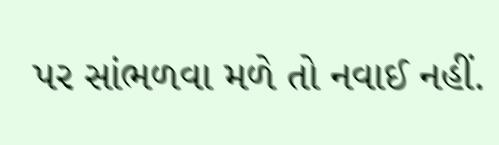પર સાંભળવા મળે તો નવાઈ નહીં.